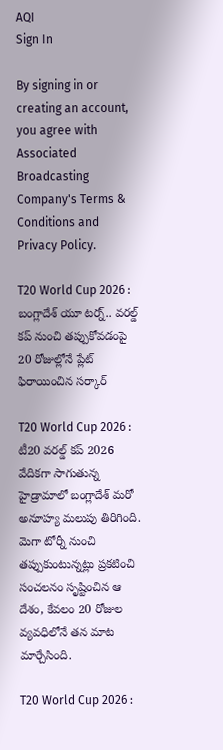AQI
Sign In

By signing in or creating an account, you agree with Associated Broadcasting Company's Terms & Conditions and Privacy Policy.

T20 World Cup 2026 : బంగ్లాదేశ్ యూ టర్న్.. వరల్డ్ కప్ నుంచి తప్పుకోవడంపై 20 రోజుల్లోనే ప్లేట్ ఫిరాయించిన సర్కార్

T20 World Cup 2026 : టీ20 వరల్డ్ కప్ 2026 వేదికగా సాగుతున్న హైడ్రామాలో బంగ్లాదేశ్ మరో అనూహ్య మలుపు తిరిగింది. మెగా టోర్నీ నుంచి తప్పుకుంటున్నట్లు ప్రకటించి సంచలనం సృష్టించిన ఆ దేశం, కేవలం 20 రోజుల వ్యవధిలోనే తన మాట మార్చేసింది.

T20 World Cup 2026 :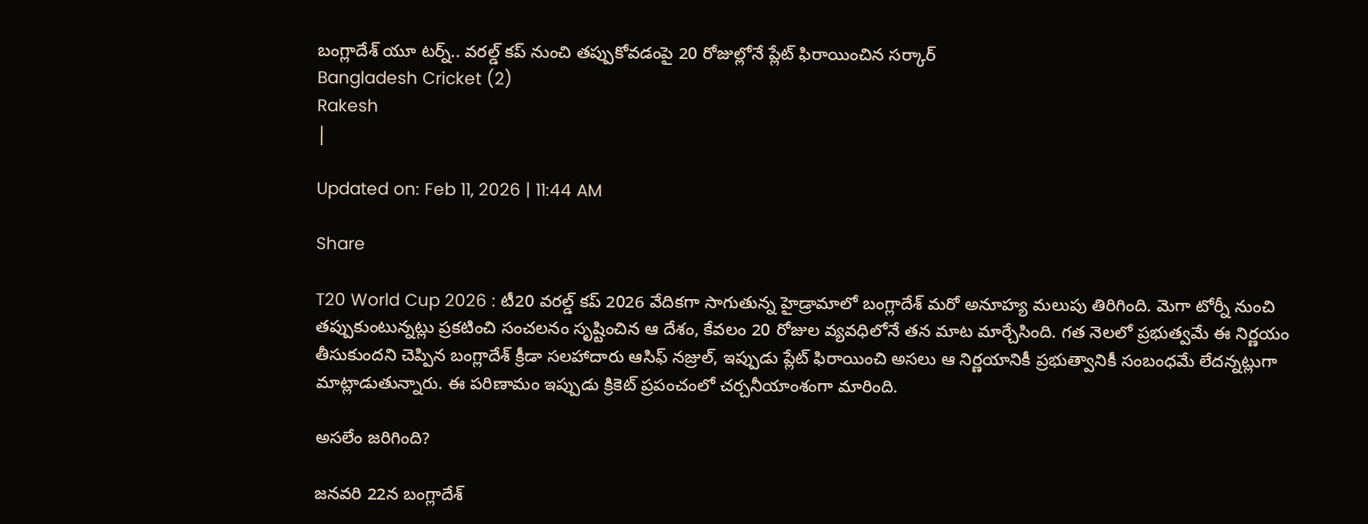బంగ్లాదేశ్ యూ టర్న్.. వరల్డ్ కప్ నుంచి తప్పుకోవడంపై 20 రోజుల్లోనే ప్లేట్ ఫిరాయించిన సర్కార్
Bangladesh Cricket (2)
Rakesh
|

Updated on: Feb 11, 2026 | 11:44 AM

Share

T20 World Cup 2026 : టీ20 వరల్డ్ కప్ 2026 వేదికగా సాగుతున్న హైడ్రామాలో బంగ్లాదేశ్ మరో అనూహ్య మలుపు తిరిగింది. మెగా టోర్నీ నుంచి తప్పుకుంటున్నట్లు ప్రకటించి సంచలనం సృష్టించిన ఆ దేశం, కేవలం 20 రోజుల వ్యవధిలోనే తన మాట మార్చేసింది. గత నెలలో ప్రభుత్వమే ఈ నిర్ణయం తీసుకుందని చెప్పిన బంగ్లాదేశ్ క్రీడా సలహాదారు ఆసిఫ్ నజ్రుల్, ఇప్పుడు ప్లేట్ ఫిరాయించి అసలు ఆ నిర్ణయానికీ ప్రభుత్వానికీ సంబంధమే లేదన్నట్లుగా మాట్లాడుతున్నారు. ఈ పరిణామం ఇప్పుడు క్రికెట్ ప్రపంచంలో చర్చనీయాంశంగా మారింది.

అసలేం జరిగింది?

జనవరి 22న బంగ్లాదేశ్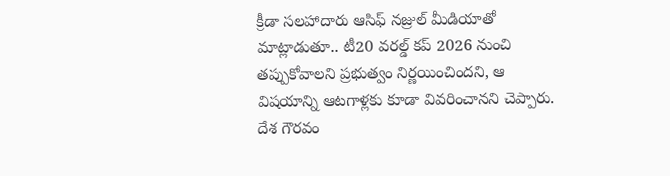క్రీడా సలహాదారు ఆసిఫ్ నజ్రుల్ మీడియాతో మాట్లాడుతూ.. టీ20 వరల్డ్ కప్ 2026 నుంచి తప్పుకోవాలని ప్రభుత్వం నిర్ణయించిందని, ఆ విషయాన్ని ఆటగాళ్లకు కూడా వివరించానని చెప్పారు. దేశ గౌరవం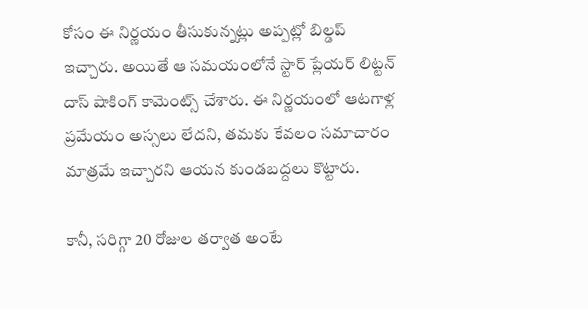కోసం ఈ నిర్ణయం తీసుకున్నట్లు అప్పట్లో బిల్డప్ ఇచ్చారు. అయితే ఆ సమయంలోనే స్టార్ ప్లేయర్ లిట్టన్ దాస్ షాకింగ్ కామెంట్స్ చేశారు. ఈ నిర్ణయంలో ఆటగాళ్ల ప్రమేయం అస్సలు లేదని, తమకు కేవలం సమాచారం మాత్రమే ఇచ్చారని ఆయన కుండబద్దలు కొట్టారు.

కానీ, సరిగ్గా 20 రోజుల తర్వాత అంటే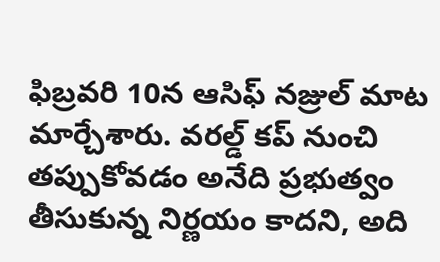ఫిబ్రవరి 10న ఆసిఫ్ నజ్రుల్ మాట మార్చేశారు. వరల్డ్ కప్ నుంచి తప్పుకోవడం అనేది ప్రభుత్వం తీసుకున్న నిర్ణయం కాదని, అది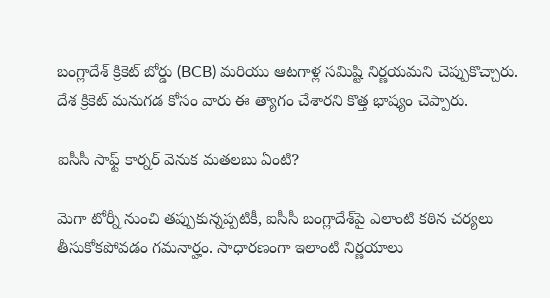బంగ్లాదేశ్ క్రికెట్ బోర్డు (BCB) మరియు ఆటగాళ్ల సమిష్టి నిర్ణయమని చెప్పుకొచ్చారు. దేశ క్రికెట్ మనుగడ కోసం వారు ఈ త్యాగం చేశారని కొత్త భాష్యం చెప్పారు.

ఐసీసీ సాఫ్ట్ కార్నర్ వెనుక మతలబు ఏంటి?

మెగా టోర్నీ నుంచి తప్పుకున్నప్పటికీ, ఐసీసీ బంగ్లాదేశ్‌పై ఎలాంటి కఠిన చర్యలు తీసుకోకపోవడం గమనార్హం. సాధారణంగా ఇలాంటి నిర్ణయాలు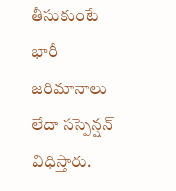తీసుకుంటే భారీ జరిమానాలు లేదా సస్పెన్షన్ విధిస్తారు.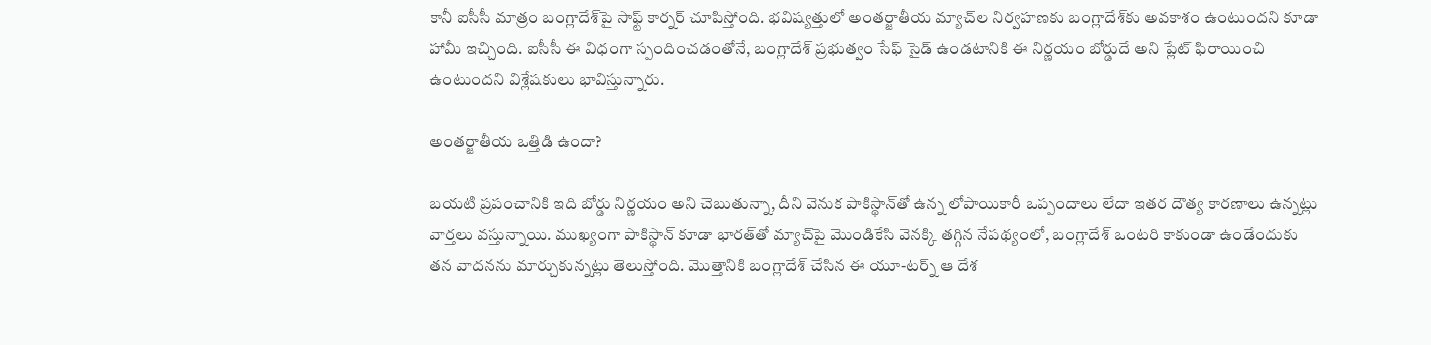కానీ ఐసీసీ మాత్రం బంగ్లాదేశ్‌పై సాఫ్ట్ కార్నర్ చూపిస్తోంది. భవిష్యత్తులో అంతర్జాతీయ మ్యాచ్‌ల నిర్వహణకు బంగ్లాదేశ్‌కు అవకాశం ఉంటుందని కూడా హామీ ఇచ్చింది. ఐసీసీ ఈ విధంగా స్పందించడంతోనే, బంగ్లాదేశ్ ప్రభుత్వం సేఫ్ సైడ్ ఉండటానికి ఈ నిర్ణయం బోర్డుదే అని ప్లేట్ ఫిరాయించి ఉంటుందని విశ్లేషకులు భావిస్తున్నారు.

అంతర్జాతీయ ఒత్తిడి ఉందా?

బయటి ప్రపంచానికి ఇది బోర్డు నిర్ణయం అని చెబుతున్నా, దీని వెనుక పాకిస్థాన్‌తో ఉన్న లోపాయికారీ ఒప్పందాలు లేదా ఇతర దౌత్య కారణాలు ఉన్నట్లు వార్తలు వస్తున్నాయి. ముఖ్యంగా పాకిస్థాన్ కూడా భారత్‌తో మ్యాచ్‌పై మొండికేసి వెనక్కి తగ్గిన నేపథ్యంలో, బంగ్లాదేశ్ ఒంటరి కాకుండా ఉండేందుకు తన వాదనను మార్చుకున్నట్లు తెలుస్తోంది. మొత్తానికి బంగ్లాదేశ్ చేసిన ఈ యూ-టర్న్ ఆ దేశ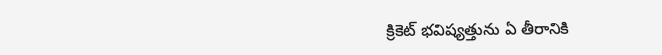క్రికెట్ భవిష్యత్తును ఏ తీరానికి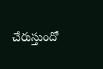చేరుస్తుందో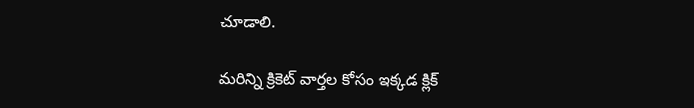చూడాలి.

మరిన్ని క్రికెట్ వార్తల కోసం ఇక్కడ క్లిక్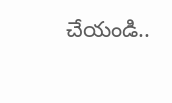చేయండి..